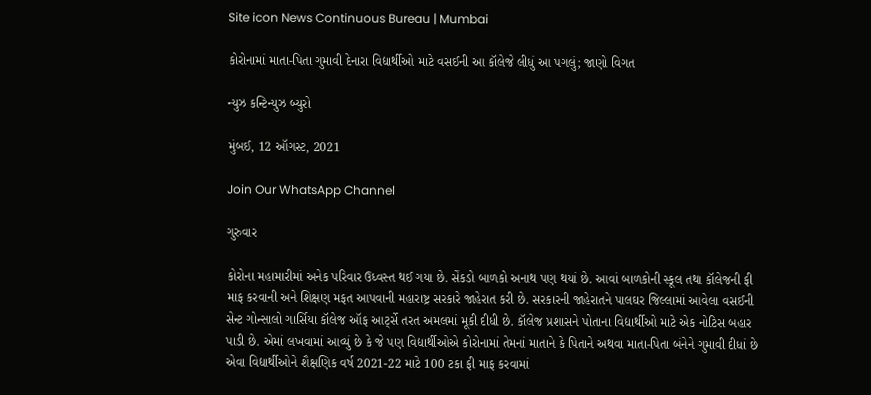Site icon News Continuous Bureau | Mumbai

કોરોનામાં માતા-પિતા ગુમાવી દેનારા વિદ્યાર્થીઓ માટે વસઈની આ કૉલેજે લીધું આ પગલું; જાણો વિગત

ન્યુઝ કન્ટિન્યુઝ બ્યુરો

મુંબઈ, 12 ઑગસ્ટ, 2021

Join Our WhatsApp Channel

ગુરુવાર

કોરોના મહામારીમાં અનેક પરિવાર ઉધ્વસ્ત થઈ ગયા છે. સેંકડો બાળકો અનાથ પણ થયાં છે. આવાં બાળકોની સ્કૂલ તથા કૉલેજની ફી માફ કરવાની અને શિક્ષણ મફત આપવાની મહારાષ્ટ્ર સરકારે જાહેરાત કરી છે. સરકારની જાહેરાતને પાલઘર જિલ્લામાં આવેલા વસઈની સેન્ટ ગોન્સાલો ગાર્સિયા કૉલેજ ઑફ આર્ટ્સે તરત અમલમાં મૂકી દીધી છે. કૉલેજ પ્રશાસને પોતાના વિદ્યાર્થીઓ માટે એક નોટિસ બહાર પાડી છે. એમાં લખવામાં આવ્યું છે કે જે પણ વિદ્યાર્થીઓએ કોરોનામાં તેમનાં માતાને કે પિતાને અથવા માતા-પિતા બંનેને ગુમાવી દીધાં છે એવા વિદ્યાર્થીઓને શૈક્ષણિક વર્ષ 2021-22 માટે 100 ટકા ફી માફ કરવામાં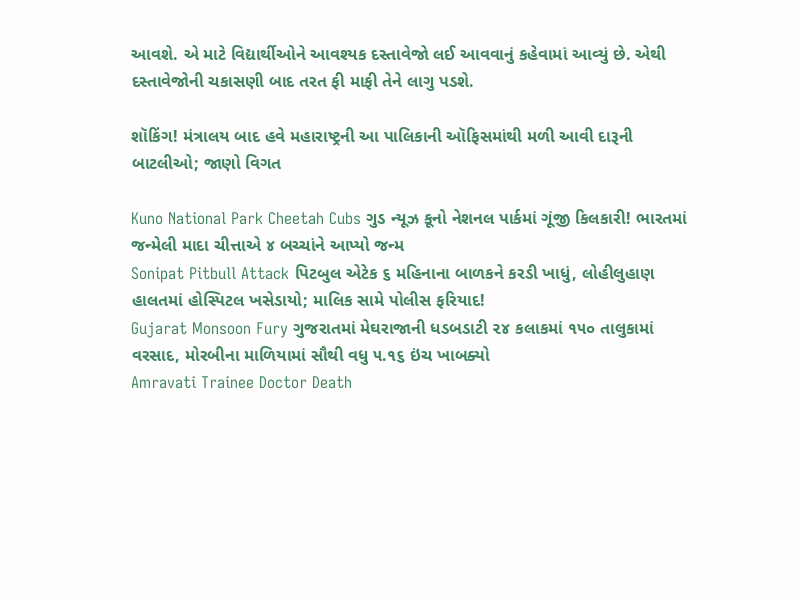આવશે. એ માટે વિદ્યાર્થીઓને આવશ્યક દસ્તાવેજો લઈ આવવાનું કહેવામાં આવ્યું છે. એથી દસ્તાવેજોની ચકાસણી બાદ તરત ફી માફી તેને લાગુ પડશે.

શૉકિંગ! મંત્રાલય બાદ હવે મહારાષ્ટ્રની આ પાલિકાની ઑફિસમાંથી મળી આવી દારૂની બાટલીઓ; જાણો વિગત

Kuno National Park Cheetah Cubs ગુડ ન્યૂઝ કૂનો નેશનલ પાર્કમાં ગૂંજી કિલકારી! ભારતમાં જન્મેલી માદા ચીત્તાએ ૪ બચ્ચાંને આપ્યો જન્મ
Sonipat Pitbull Attack પિટબુલ એટેક ૬ મહિનાના બાળકને કરડી ખાધું, લોહીલુહાણ હાલતમાં હોસ્પિટલ ખસેડાયો; માલિક સામે પોલીસ ફરિયાદ!
Gujarat Monsoon Fury ગુજરાતમાં મેઘરાજાની ધડબડાટી ૨૪ કલાકમાં ૧૫૦ તાલુકામાં વરસાદ, મોરબીના માળિયામાં સૌથી વધુ ૫.૧૬ ઇંચ ખાબક્યો
Amravati Trainee Doctor Death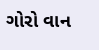ગોરો વાન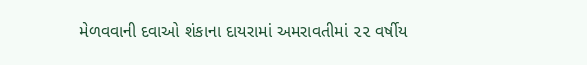મેળવવાની દવાઓ શંકાના દાયરામાં અમરાવતીમાં ૨૨ વર્ષીય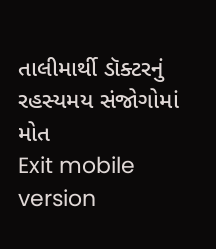તાલીમાર્થી ડૉક્ટરનું રહસ્યમય સંજોગોમાં મોત
Exit mobile version